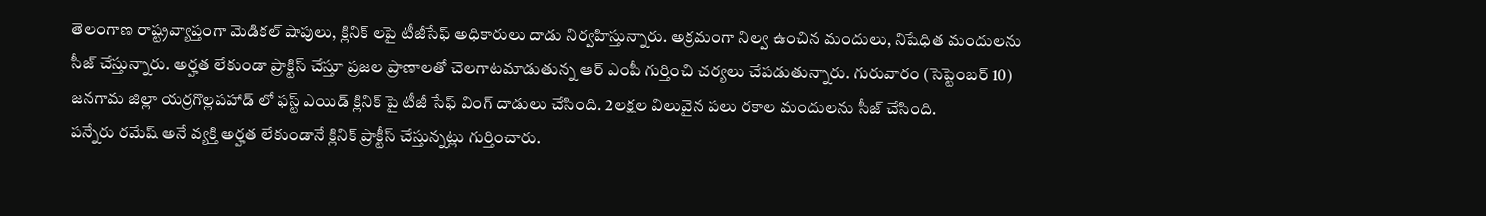తెలంగాణ రాష్ట్రవ్యాప్తంగా మెడికల్ షాపులు, క్లినిక్ లపై టీజీసేఫ్ అధికారులు దాడు నిర్వహిస్తున్నారు. అక్రమంగా నిల్వ ఉంచిన మందులు, నిషేధిత మందులను సీజ్ చేస్తున్నారు. అర్హత లేకుండా ప్రాక్టిస్ చేస్తూ ప్రజల ప్రాణాలతో చెలగాటమాడుతున్న ఆర్ ఎంపీ గుర్తించి చర్యలు చేపడుతున్నారు. గురువారం (సెప్టెంబర్ 10) జనగామ జిల్లా యర్రగొల్లపహాడ్ లో ఫస్ట్ ఎయిడ్ క్లినిక్ పై టీజీ సేఫ్ వింగ్ దాడులు చేసింది. 2లక్షల విలువైన పలు రకాల మందులను సీజ్ చేసింది.
పన్నేరు రమేష్ అనే వ్యక్తి అర్హత లేకుండానే క్లినిక్ ప్రాక్టీస్ చేస్తున్నట్లు గుర్తించారు.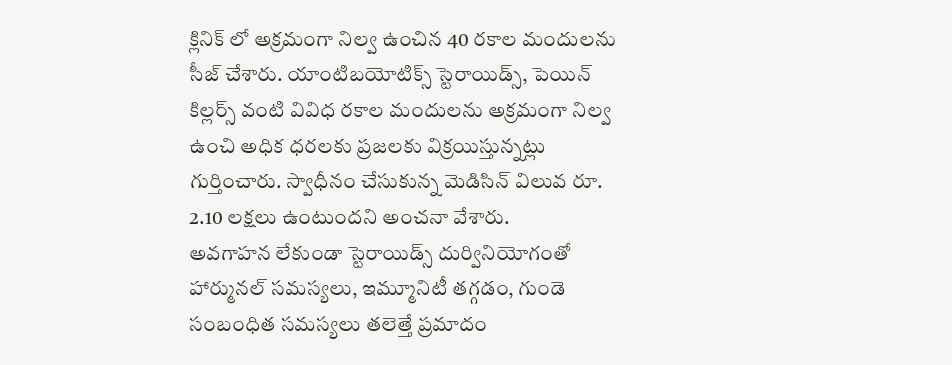క్లినిక్ లో అక్రమంగా నిల్వ ఉంచిన 40 రకాల మందులను సీజ్ చేశారు. యాంటిబయోటిక్స్ స్టెరాయిడ్స్, పెయిన్ కిల్లర్స్ వంటి వివిధ రకాల మందులను అక్రమంగా నిల్వ ఉంచి అధిక ధరలకు ప్రజలకు విక్రయిస్తున్నట్లు గుర్తించారు. స్వాధీనం చేసుకున్న మెడిసిన్ విలువ రూ. 2.10 లక్షలు ఉంటుందని అంచనా వేశారు.
అవగాహన లేకుండా స్టెరాయిడ్స్ దుర్వినియోగంతో హార్మునల్ సమస్యలు, ఇమ్మూనిటీ తగ్గడం, గుండె సంబంధిత సమస్యలు తలెత్తే ప్రమాదం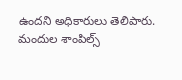ఉందని అధికారులు తెలిపారు. మందుల శాంపిల్స్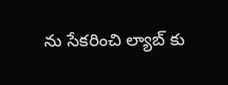ను సేకరించి ల్యాబ్ కు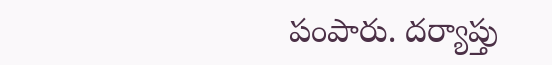పంపారు. దర్యాప్తు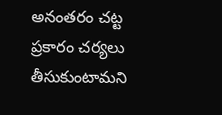అనంతరం చట్ట ప్రకారం చర్యలు తీసుకుంటామని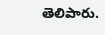తెలిపారు.